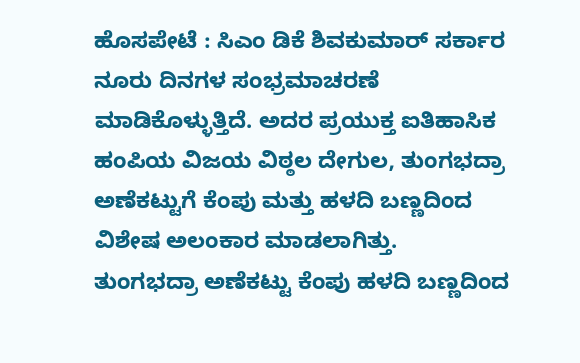ಹೊಸಪೇಟೆ : ಸಿಎಂ ಡಿಕೆ ಶಿವಕುಮಾರ್ ಸರ್ಕಾರ ನೂರು ದಿನಗಳ ಸಂಭ್ರಮಾಚರಣೆ ಮಾಡಿಕೊಳ್ಳುತ್ತಿದೆ. ಅದರ ಪ್ರಯುಕ್ತ ಐತಿಹಾಸಿಕ ಹಂಪಿಯ ವಿಜಯ ವಿಠ್ಠಲ ದೇಗುಲ, ತುಂಗಭದ್ರಾ ಅಣೆಕಟ್ಟುಗೆ ಕೆಂಪು ಮತ್ತು ಹಳದಿ ಬಣ್ಣದಿಂದ ವಿಶೇಷ ಅಲಂಕಾರ ಮಾಡಲಾಗಿತ್ತು.
ತುಂಗಭದ್ರಾ ಅಣೆಕಟ್ಟು ಕೆಂಪು ಹಳದಿ ಬಣ್ಣದಿಂದ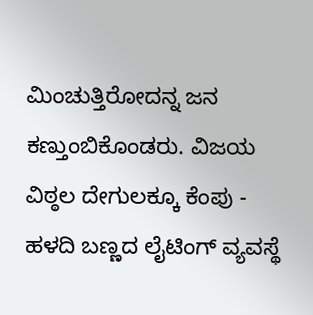ಮಿಂಚುತ್ತಿರೋದನ್ನ ಜನ ಕಣ್ತುಂಬಿಕೊಂಡರು. ವಿಜಯ ವಿಠ್ಠಲ ದೇಗುಲಕ್ಕೂ ಕೆಂಪು - ಹಳದಿ ಬಣ್ಣದ ಲೈಟಿಂಗ್ ವ್ಯವಸ್ಥೆ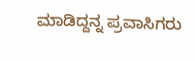ಮಾಡಿದ್ದನ್ನ ಪ್ರವಾಸಿಗರು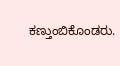ಕಣ್ತುಂಬಿಕೊಂಡರು.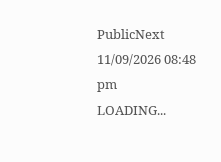PublicNext
11/09/2026 08:48 pm
LOADING...